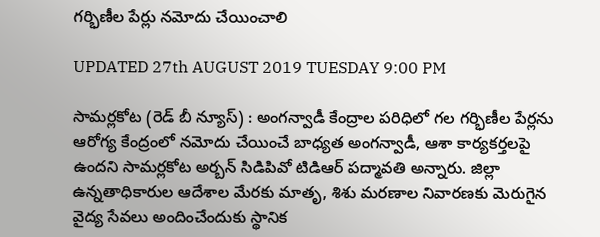గర్భిణీల పేర్లు నమోదు చేయించాలి

UPDATED 27th AUGUST 2019 TUESDAY 9:00 PM

సామర్లకోట (రెడ్ బీ న్యూస్) : అంగన్వాడీ కేంద్రాల పరిధిలో గల గర్భిణీల పేర్లను ఆరోగ్య కేంద్రంలో నమోదు చేయించే బాధ్యత అంగన్వాడీ, ఆశా కార్యకర్తలపై ఉందని సామర్లకోట అర్బన్ సిడిపివో టిడిఆర్ పద్మావతి అన్నారు. జిల్లా ఉన్నతాధికారుల ఆదేశాల మేరకు మాతృ, శిశు మరణాల నివారణకు మెరుగైన వైద్య సేవలు అందించేందుకు స్థానిక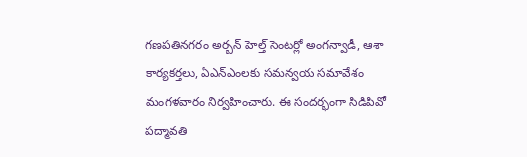గణపతినగరం అర్బన్ హెల్త్ సెంటర్లో అంగన్వాడీ, ఆశా కార్యకర్తలు, ఏఎన్ఎంలకు సమన్వయ సమావేశం మంగళవారం నిర్వహించారు. ఈ సందర్భంగా సిడిపివో పద్మావతి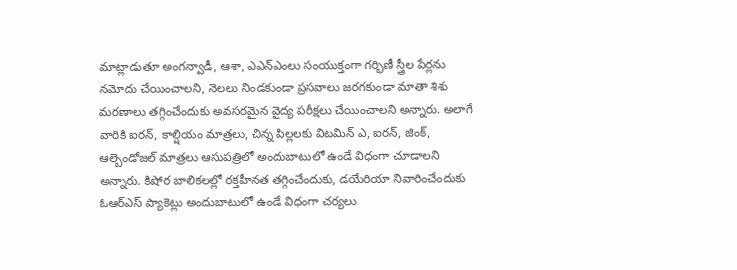మాట్లాడుతూ అంగన్వాడీ, ఆశా, ఎఎన్ఎంలు సంయుక్తంగా గర్భిణీ స్త్రీల పేర్లను నమోదు చేయించాలని, నెలలు నిండకుండా ప్రసవాలు జరగకుండా మాతా శిశు మరణాలు తగ్గించేందుకు అవసరమైన వైద్య పరీక్షలు చేయించాలని అన్నారు. అలాగే వారికి ఐరన్, కాల్షియం మాత్రలు, చిన్న పిల్లలకు విటమిన్ ఎ, ఐరన్, జింక్, ఆల్బెండోజల్ మాత్రలు ఆసుపత్రిలో అందుబాటులో ఉండే విధంగా చూడాలని అన్నారు. కిషోర బాలికలల్లో రక్తహీనత తగ్గించేందుకు, డయేరియా నివారించేందుకు ఓఆర్ఎస్ ప్యాకెట్లు అందుబాటులో ఉండే విధంగా చర్యలు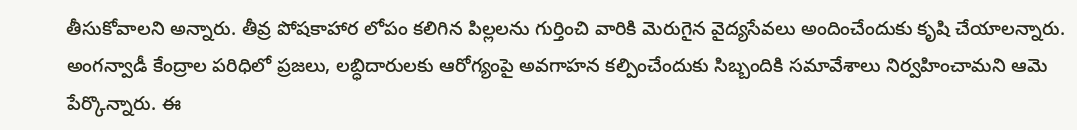తీసుకోవాలని అన్నారు. తీవ్ర పోషకాహార లోపం కలిగిన పిల్లలను గుర్తించి వారికి మెరుగైన వైద్యసేవలు అందించేందుకు కృషి చేయాలన్నారు. అంగన్వాడీ కేంద్రాల పరిధిలో ప్రజలు, లబ్ధిదారులకు ఆరోగ్యంపై అవగాహన కల్పించేందుకు సిబ్బందికి సమావేశాలు నిర్వహించామని ఆమె పేర్కొన్నారు. ఈ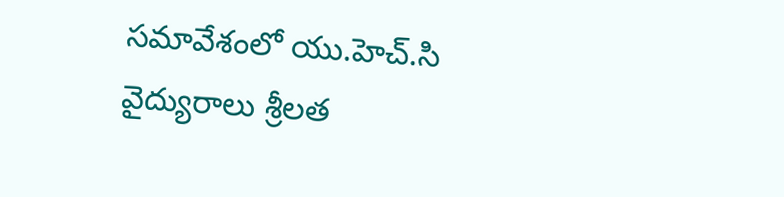సమావేశంలో యు.హెచ్.సి వైద్యురాలు శ్రీలత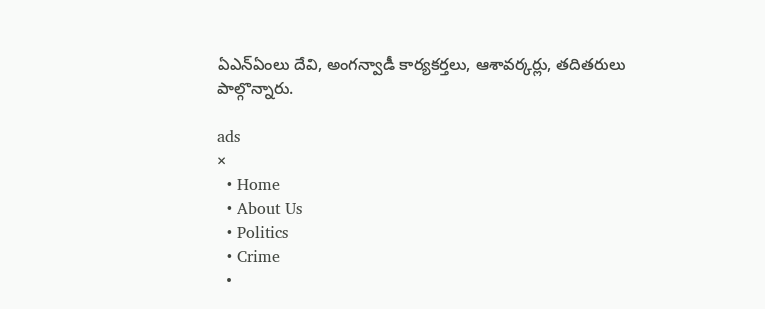ఏఎన్ఏంలు దేవి, అంగన్వాడీ కార్యకర్తలు, ఆశావర్కర్లు, తదితరులు పాల్గొన్నారు.

ads
×
  • Home
  • About Us
  • Politics
  • Crime
  •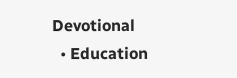Devotional
  • Education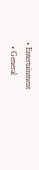• Entertainment
  • General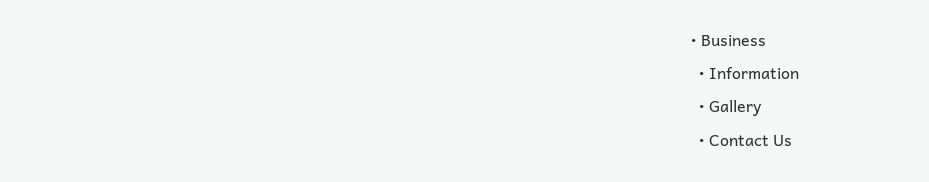• Business
  • Information
  • Gallery
  • Contact Us